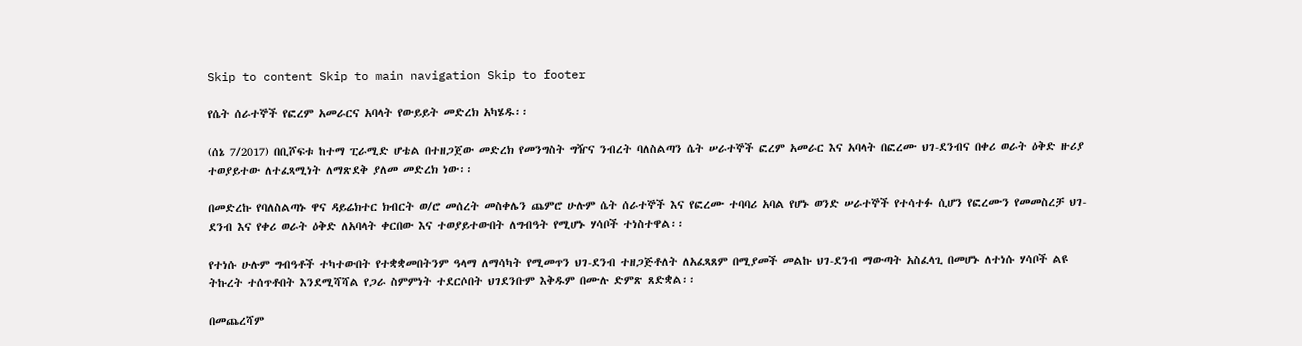Skip to content Skip to main navigation Skip to footer

የሴት ሰራተኞች የፎረም አመራርና አባላት የውይይት መድረክ አካሄዱ፡፡

(ሰኔ 7/2017) በቢሾፍቱ ከተማ ፒራሚድ ሆቴል በተዘጋጀው መድረክ የመንግስት ግዥና ንብረት ባለስልጣን ሴት ሠራተኞች ፎረም አመራር እና አባላት በፎረሙ ህገ-ደንብና በቀሪ ወራት ዕቅድ ዙሪያ ተወያይተው ለተፈጻሚነት ለማጽደቅ ያለመ መድረክ ነው፡፡

በመድረኩ የባለስልጣኑ ዋና ዳይሬክተር ክብርት ወ/ሮ መሰረት መስቀሌን ጨምሮ ሁሉም ሴት ሰራተኞች እና የፎረሙ ተባባሪ አባል የሆኑ ወንድ ሠራተኞች የተሳተፉ ሲሆን የፎረሙን የመመስረቻ ህገ-ደንብ እና የቀሪ ወራት ዕቅድ ለአባላት ቀርበው እና ተወያይተውበት ለግብዓት የሚሆኑ ሃሳቦች ተነስተዋል፡፡

የተነሱ ሁሉም ግብዓቶች ተካተውበት የተቋቋመበትንም ዓላማ ለማሳካት የሚመጥን ህገ-ደንብ ተዘጋጅቶለት ለአፈጻጸም በሚያመች መልኩ ህገ-ደንብ ማውጣት አስፈላጊ በመሆኑ ለተነሱ ሃሳቦች ልዩ ትኩረት ተሰጥቶበት እንደሚሻሻል የጋራ ስምምነት ተደርሶበት ህገደንቡም እቅዱም በሙሉ ድምጽ ጸድቋል፡፡

በመጨረሻም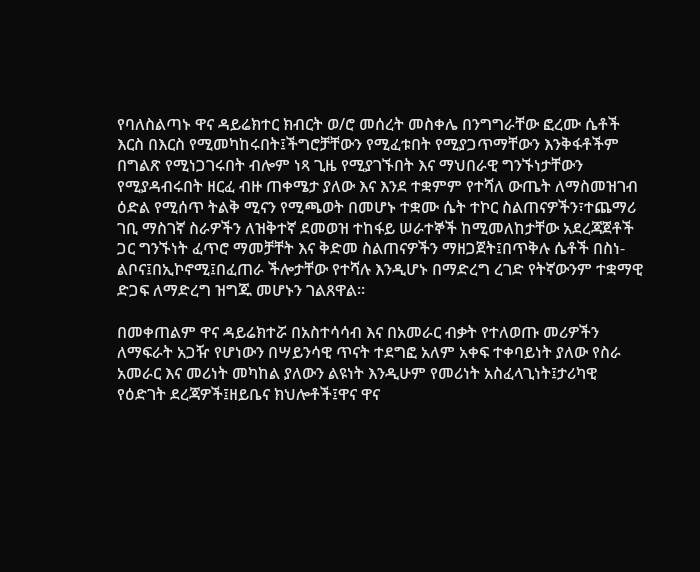የባለስልጣኑ ዋና ዳይሬክተር ክብርት ወ/ሮ መሰረት መስቀሌ በንግግራቸው ፎረሙ ሴቶች እርስ በእርስ የሚመካከሩበት፤ችግሮቻቸውን የሚፈቱበት የሚያጋጥማቸውን እንቅፋቶችም በግልጽ የሚነጋገሩበት ብሎም ነጻ ጊዜ የሚያገኙበት እና ማህበራዊ ግንኙነታቸውን የሚያዳብሩበት ዘርፈ ብዙ ጠቀሜታ ያለው እና እንደ ተቋምም የተሻለ ውጤት ለማስመዝገብ ዕድል የሚሰጥ ትልቅ ሚናን የሚጫወት በመሆኑ ተቋሙ ሴት ተኮር ስልጠናዎችን፣ተጨማሪ ገቢ ማስገኛ ስራዎችን ለዝቅተኛ ደመወዝ ተከፋይ ሠራተኞች ከሚመለከታቸው አደረጃጀቶች ጋር ግንኙነት ፈጥሮ ማመቻቸት እና ቅድመ ስልጠናዎችን ማዘጋጀት፤በጥቅሉ ሴቶች በስነ-ልቦና፤በኢኮኖሚ፤በፈጠራ ችሎታቸው የተሻሉ እንዲሆኑ በማድረግ ረገድ የትኛውንም ተቋማዊ ድጋፍ ለማድረግ ዝግጁ መሆኑን ገልጸዋል፡፡

በመቀጠልም ዋና ዳይሬክተሯ በአስተሳሳብ እና በአመራር ብቃት የተለወጡ መሪዎችን ለማፍራት አጋዥ የሆነውን በሣይንሳዊ ጥናት ተደግፎ አለም አቀፍ ተቀባይነት ያለው የስራ አመራር እና መሪነት መካከል ያለውን ልዩነት እንዲሁም የመሪነት አስፈላጊነት፤ታሪካዊ የዕድገት ደረጃዎች፤ዘይቤና ክህሎቶች፤ዋና ዋና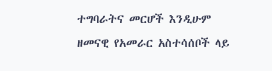ተግባራትና መርሆች እንዲሁም ዘመናዊ የአመራር አስተሳሰቦች ላይ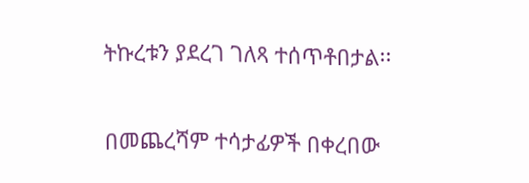ትኩረቱን ያደረገ ገለጻ ተሰጥቶበታል፡፡

በመጨረሻም ተሳታፊዎች በቀረበው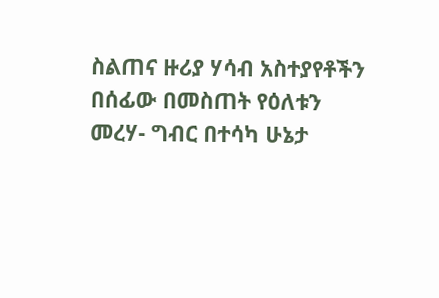ስልጠና ዙሪያ ሃሳብ አስተያየቶችን በሰፊው በመስጠት የዕለቱን መረሃ- ግብር በተሳካ ሁኔታ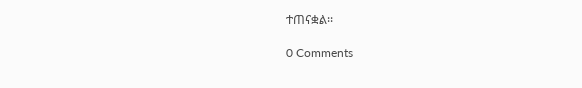ተጠናቋል፡፡

0 Comments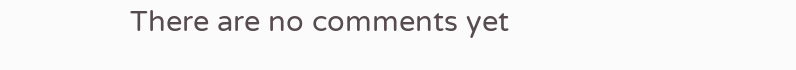There are no comments yet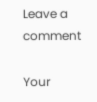Leave a comment

Your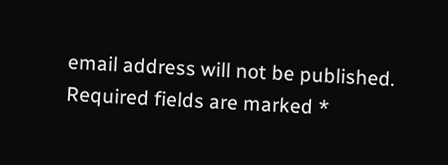email address will not be published. Required fields are marked *